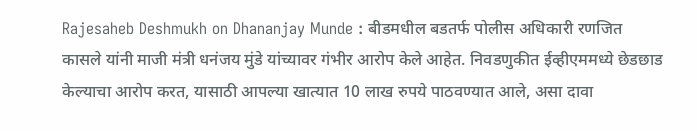Rajesaheb Deshmukh on Dhananjay Munde : बीडमधील बडतर्फ पोलीस अधिकारी रणजित कासले यांनी माजी मंत्री धनंजय मुंडे यांच्यावर गंभीर आरोप केले आहेत. निवडणुकीत ईव्हीएममध्ये छेडछाड केल्याचा आरोप करत, यासाठी आपल्या खात्यात 10 लाख रुपये पाठवण्यात आले, असा दावा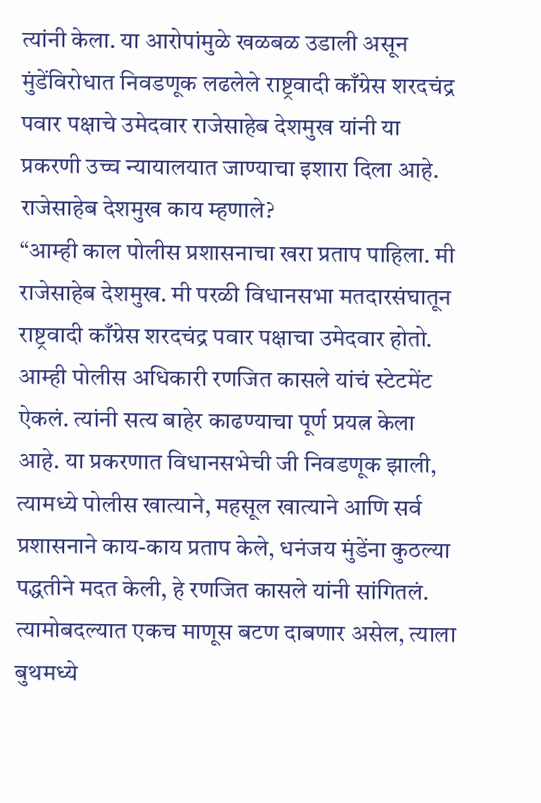त्यांनी केला. या आरोपांमुळे खळबळ उडाली असून मुंडेंविरोधात निवडणूक लढलेले राष्ट्रवादी काँग्रेस शरदचंद्र पवार पक्षाचे उमेदवार राजेसाहेब देशमुख यांनी या प्रकरणी उच्च न्यायालयात जाण्याचा इशारा दिला आहे.
राजेसाहेब देशमुख काय म्हणाले?
“आम्ही काल पोलीस प्रशासनाचा खरा प्रताप पाहिला. मी राजेसाहेब देशमुख. मी परळी विधानसभा मतदारसंघातून राष्ट्रवादी काँग्रेस शरदचंद्र पवार पक्षाचा उमेदवार होतो. आम्ही पोलीस अधिकारी रणजित कासले यांचं स्टेटमेंट ऐकलं. त्यांनी सत्य बाहेर काढण्याचा पूर्ण प्रयत्न केला आहे. या प्रकरणात विधानसभेची जी निवडणूक झाली, त्यामध्ये पोलीस खात्याने, महसूल खात्याने आणि सर्व प्रशासनाने काय-काय प्रताप केले, धनंजय मुंडेंना कुठल्या पद्धतीने मदत केली, हे रणजित कासले यांनी सांगितलं. त्यामोबदल्यात एकच माणूस बटण दाबणार असेल, त्याला बुथमध्ये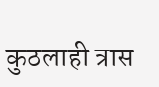कुठलाही त्रास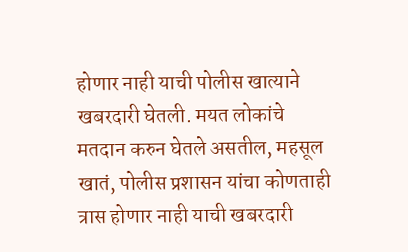होणार नाही याची पोलीस खात्याने खबरदारी घेतली. मयत लोकांचे मतदान करुन घेतले असतील, महसूल खातं, पोलीस प्रशासन यांचा कोणताही त्रास होणार नाही याची खबरदारी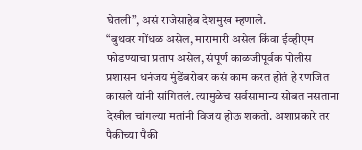घेतली”, असं राजेसाहेब देशमुख म्हणाले.
“बुथवर गोंधळ असेल, मारामारी असेल किंवा ईव्हीएम फोडण्याचा प्रताप असेल, संपूर्ण काळजीपूर्वक पोलीस प्रशासन धनंजय मुंडेंबरोबर कसं काम करत होतं हे रणजित कासले यांनी सांगितलं. त्यामुळेच सर्वसामान्य सोबत नसताना देखील चांगल्या मतांनी विजय होऊ शकतो. अशाप्रकारे तर पैकीच्या पैकी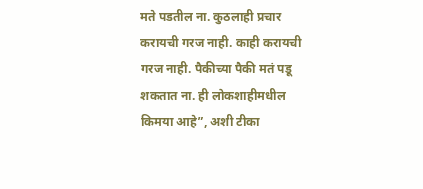मते पडतील ना. कुठलाही प्रचार करायची गरज नाही. काही करायची गरज नाही. पैकीच्या पैकी मतं पडू शकतात ना. ही लोकशाहीमधील किमया आहे”, अशी टीका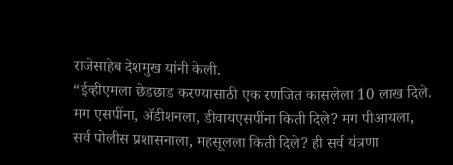राजेसाहेब देशमुख यांनी केली.
“ईव्हीएमला छेडछाड करण्यासाठी एक रणजित कासलेला 10 लाख दिले. मग एसपींना, ॲडीशनला, डीवायएसपींना किती दिले? मग पीआयला, सर्व पोलीस प्रशासनाला, महसूलला किती दिले? ही सर्व यंत्रणा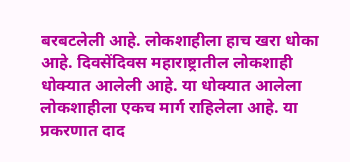बरबटलेली आहे. लोकशाहीला हाच खरा धोका आहे. दिवसेंदिवस महाराष्ट्रातील लोकशाही धोक्यात आलेली आहे. या धोक्यात आलेला लोकशाहीला एकच मार्ग राहिलेला आहे. या प्रकरणात दाद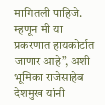मागितली पाहिजे. म्हणून मी या प्रकरणात हायकोर्टात जाणार आहे”, अशी भूमिका राजेसाहेब देशमुख यांनी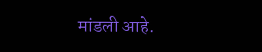मांडली आहे.